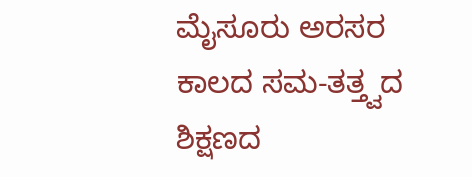ಮೈಸೂರು ಅರಸರ ಕಾಲದ ಸಮ-ತತ್ತ್ವದ ಶಿಕ್ಷಣದ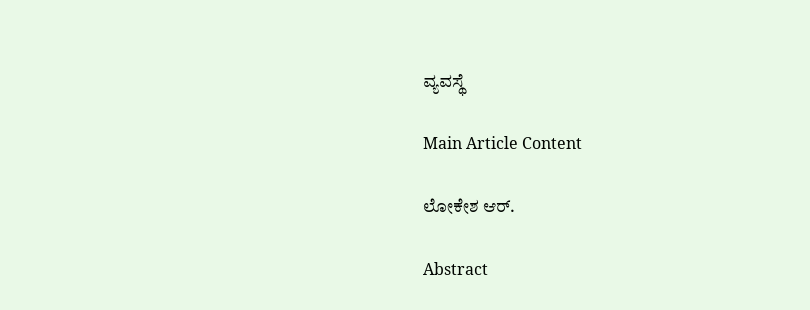ವ್ಯವಸ್ಥೆ

Main Article Content

ಲೋಕೇಶ ಆ‌ರ್.

Abstract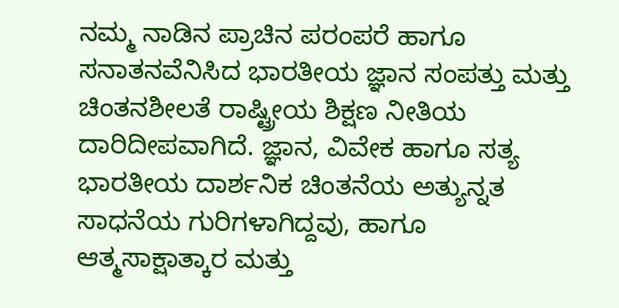ನಮ್ಮ ನಾಡಿನ ಪ್ರಾಚಿನ ಪರಂಪರೆ ಹಾಗೂ ಸನಾತನವೆನಿಸಿದ ಭಾರತೀಯ ಜ್ಞಾನ ಸಂಪತ್ತು ಮತ್ತು ಚಿಂತನಶೀಲತೆ ರಾಷ್ಟ್ರೀಯ ಶಿಕ್ಷಣ ನೀತಿಯ ದಾರಿದೀಪವಾಗಿದೆ. ಜ್ಞಾನ, ವಿವೇಕ ಹಾಗೂ ಸತ್ಯ ಭಾರತೀಯ ದಾರ್ಶನಿಕ ಚಿಂತನೆಯ ಅತ್ಯುನ್ನತ ಸಾಧನೆಯ ಗುರಿಗಳಾಗಿದ್ದವು, ಹಾಗೂ ಆತ್ಮಸಾಕ್ಷಾತ್ಕಾರ ಮತ್ತು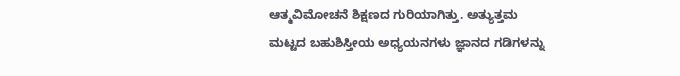ಆತ್ಮವಿಮೋಚನೆ ಶಿಕ್ಷಣದ ಗುರಿಯಾಗಿತ್ತು. ಅತ್ಯುತ್ತಮ ಮಟ್ಟದ ಬಹುಶಿಸ್ತೀಯ ಅಧ್ಯಯನಗಳು ಜ್ಞಾನದ ಗಡಿಗಳನ್ನು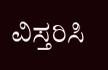ವಿಸ್ತರಿಸಿ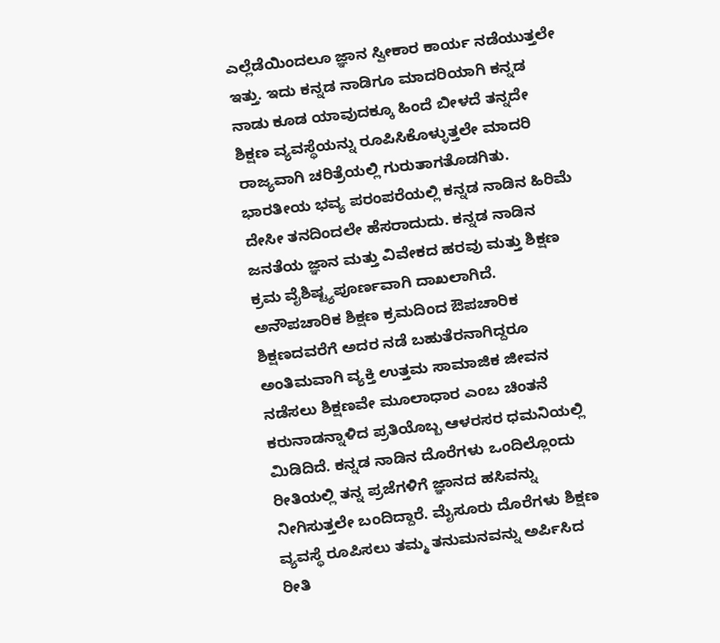ಎಲ್ಲೆಡೆಯಿಂದಲೂ ಜ್ಞಾನ ಸ್ವೀಕಾರ ಕಾರ್ಯ ನಡೆಯುತ್ತಲೇ ಇತ್ತು. ಇದು ಕನ್ನಡ ನಾಡಿಗೂ ಮಾದರಿಯಾಗಿ ಕನ್ನಡ ನಾಡು ಕೂಡ ಯಾವುದಕ್ಕೂ ಹಿಂದೆ ಬೀಳದೆ ತನ್ನದೇ ಶಿಕ್ಷಣ ವ್ಯವಸ್ಥೆಯನ್ನು ರೂಪಿಸಿಕೊಳ್ಳುತ್ತಲೇ ಮಾದರಿ ರಾಜ್ಯವಾಗಿ ಚರಿತ್ರೆಯಲ್ಲಿ ಗುರುತಾಗತೊಡಗಿತು. ಭಾರತೀಯ ಭವ್ಯ ಪರಂಪರೆಯಲ್ಲಿ ಕನ್ನಡ ನಾಡಿನ ಹಿರಿಮೆ ದೇಸೀ ತನದಿಂದಲೇ ಹೆಸರಾದುದು. ಕನ್ನಡ ನಾಡಿನ ಜನತೆಯ ಜ್ಞಾನ ಮತ್ತು ವಿವೇಕದ ಹರವು ಮತ್ತು ಶಿಕ್ಷಣ ಕ್ರಮ ವೈಶಿಷ್ಟ್ಯಪೂರ್ಣವಾಗಿ ದಾಖಲಾಗಿದೆ. ಅನೌಪಚಾರಿಕ ಶಿಕ್ಷಣ ಕ್ರಮದಿಂದ ಔಪಚಾರಿಕ ಶಿಕ್ಷಣದವರೆಗೆ ಅದರ ನಡೆ ಬಹುತೆರನಾಗಿದ್ದರೂ ಅಂತಿಮವಾಗಿ ವ್ಯಕ್ತಿ ಉತ್ತಮ ಸಾಮಾಜಿಕ ಜೀವನ ನಡೆಸಲು ಶಿಕ್ಷಣವೇ ಮೂಲಾಧಾರ ಎಂಬ ಚಿಂತನೆ ಕರುನಾಡನ್ನಾಳಿದ ಪ್ರತಿಯೊಬ್ಬ ಆಳರಸರ ಧಮನಿಯಲ್ಲಿ ಮಿಡಿದಿದೆ. ಕನ್ನಡ ನಾಡಿನ ದೊರೆಗಳು ಒಂದಿಲ್ಲೊಂದು ರೀತಿಯಲ್ಲಿ ತನ್ನ ಪ್ರಜೆಗಳಿಗೆ ಜ್ಞಾನದ ಹಸಿವನ್ನು ನೀಗಿಸುತ್ತಲೇ ಬಂದಿದ್ದಾರೆ. ಮೈಸೂರು ದೊರೆಗಳು ಶಿಕ್ಷಣ ವ್ಯವಸ್ಥೆ ರೂಪಿಸಲು ತಮ್ಮ ತನುಮನವನ್ನು ಅರ್ಪಿಸಿದ ರೀತಿ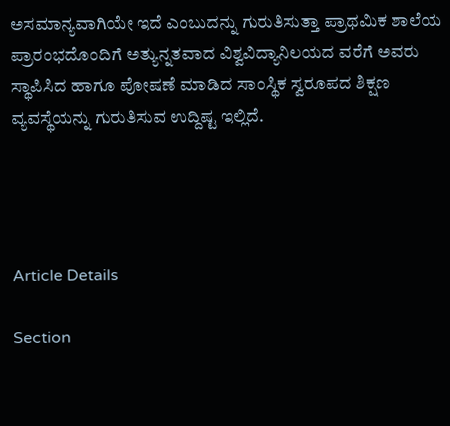ಅಸಮಾನ್ಯವಾಗಿಯೇ ಇದೆ ಎಂಬುದನ್ನು ಗುರುತಿಸುತ್ತಾ ಪ್ರಾಥಮಿಕ ಶಾಲೆಯ ಪ್ರಾರಂಭದೊಂದಿಗೆ ಅತ್ಯುನ್ನತವಾದ ವಿಶ್ವವಿದ್ಯಾನಿಲಯದ ವರೆಗೆ ಅವರು ಸ್ಥಾಪಿಸಿದ ಹಾಗೂ ಪೋಷಣೆ ಮಾಡಿದ ಸಾಂಸ್ಥಿಕ ಸ್ವರೂಪದ ಶಿಕ್ಷಣ ವ್ಯವಸ್ಥೆಯನ್ನು ಗುರುತಿಸುವ ಉದ್ದಿಷ್ಟ ಇಲ್ಲಿದೆ.




Article Details

Section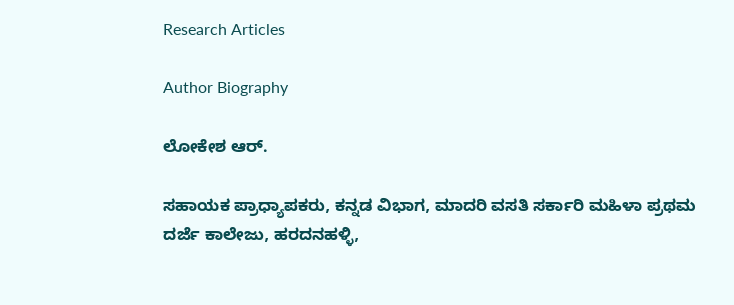Research Articles

Author Biography

ಲೋಕೇಶ ಆ‌ರ್.

ಸಹಾಯಕ ಪ್ರಾಧ್ಯಾಪಕರು, ಕನ್ನಡ ವಿಭಾಗ, ಮಾದರಿ ವಸತಿ ಸರ್ಕಾರಿ ಮಹಿಳಾ ಪ್ರಥಮ ದರ್ಜೆ ಕಾಲೇಜು, ಹರದನಹಳ್ಳಿ,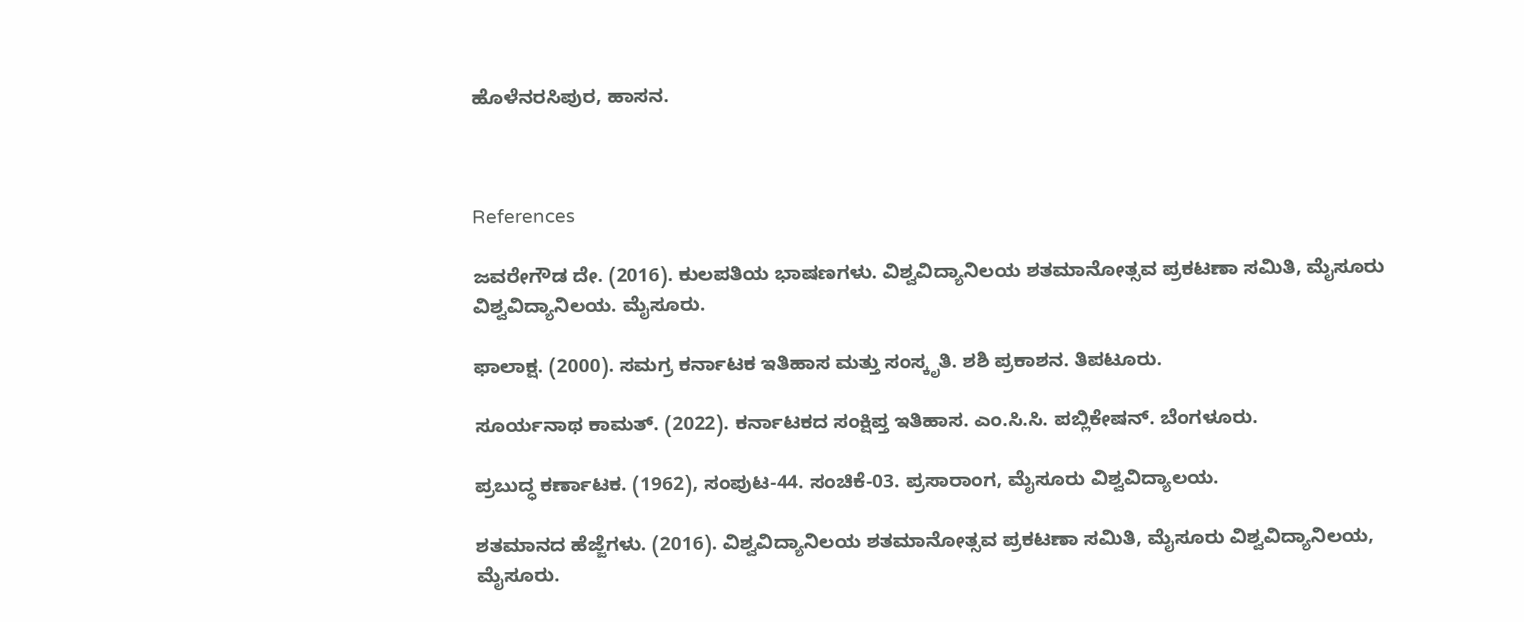ಹೊಳೆನರಸಿಪುರ, ಹಾಸನ.



References

ಜವರೇಗೌಡ ದೇ. (2016). ಕುಲಪತಿಯ ಭಾಷಣಗಳು. ವಿಶ್ವವಿದ್ಯಾನಿಲಯ ಶತಮಾನೋತ್ಸವ ಪ್ರಕಟಣಾ ಸಮಿತಿ, ಮೈಸೂರು ವಿಶ್ವವಿದ್ಯಾನಿಲಯ. ಮೈಸೂರು.

ಫಾಲಾಕ್ಷ. (2000). ಸಮಗ್ರ ಕರ್ನಾಟಕ ಇತಿಹಾಸ ಮತ್ತು ಸಂಸ್ಕೃತಿ. ಶಶಿ ಪ್ರಕಾಶನ. ತಿಪಟೂರು.

ಸೂರ್ಯನಾಥ ಕಾಮತ್. (2022). ಕರ್ನಾಟಕದ ಸಂಕ್ಷಿಪ್ತ ಇತಿಹಾಸ. ಎಂ.ಸಿ.ಸಿ. ಪಬ್ಲಿಕೇಷನ್. ಬೆಂಗಳೂರು.

ಪ್ರಬುದ್ಧ ಕರ್ಣಾಟಕ. (1962), ಸಂಪುಟ-44. ಸಂಚಿಕೆ-03. ಪ್ರಸಾರಾಂಗ, ಮೈಸೂರು ವಿಶ್ವವಿದ್ಯಾಲಯ.

ಶತಮಾನದ ಹೆಜ್ಜೆಗಳು. (2016). ವಿಶ್ವವಿದ್ಯಾನಿಲಯ ಶತಮಾನೋತ್ಸವ ಪ್ರಕಟಣಾ ಸಮಿತಿ, ಮೈಸೂರು ವಿಶ್ವವಿದ್ಯಾನಿಲಯ, ಮೈಸೂರು.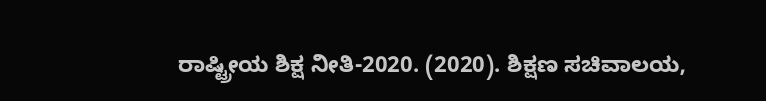ರಾಷ್ಟ್ರೀಯ ಶಿಕ್ಷ ನೀತಿ-2020. (2020). ಶಿಕ್ಷಣ ಸಚಿವಾಲಯ,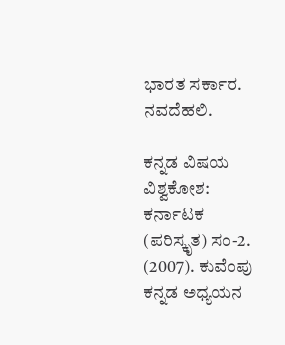ಭಾರತ ಸರ್ಕಾರ. ನವದೆಹಲಿ.

ಕನ್ನಡ ವಿಷಯ ವಿಶ್ವಕೋಶ: ಕರ್ನಾಟಕ (ಪರಿಸ್ಕೃತ) ಸಂ-2. (2007). ಕುವೆಂಪು ಕನ್ನಡ ಅಧ್ಯಯನ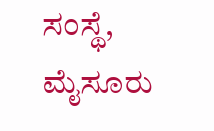ಸಂಸ್ಥೆ, ಮೈಸೂರು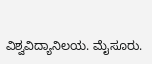ವಿಶ್ವವಿದ್ಯಾನಿಲಯ. ಮೈಸೂರು.